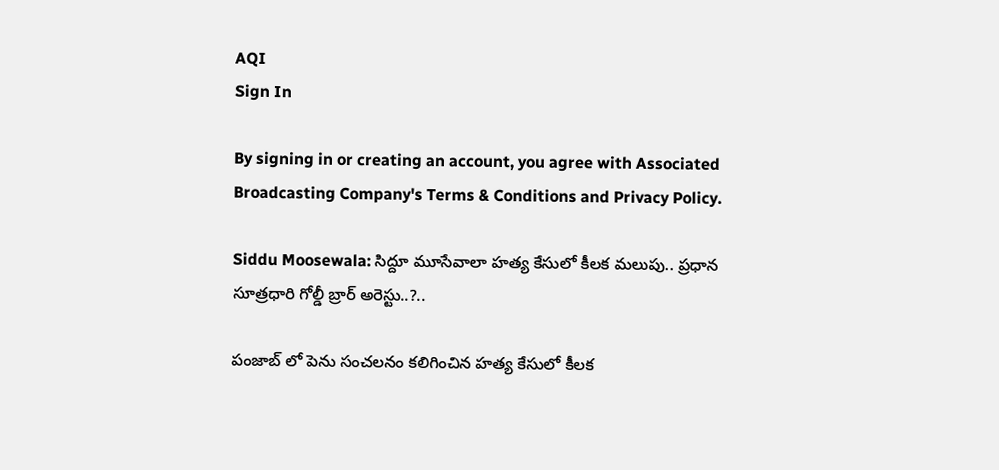AQI
Sign In

By signing in or creating an account, you agree with Associated Broadcasting Company's Terms & Conditions and Privacy Policy.

Siddu Moosewala: సిద్దూ మూసేవాలా హత్య కేసులో కీలక మలుపు.. ప్రధాన సూత్రధారి గోల్డీ బ్రార్ అరెస్టు..?..

పంజాబ్ లో పెను సంచలనం కలిగించిన హత్య కేసులో కీలక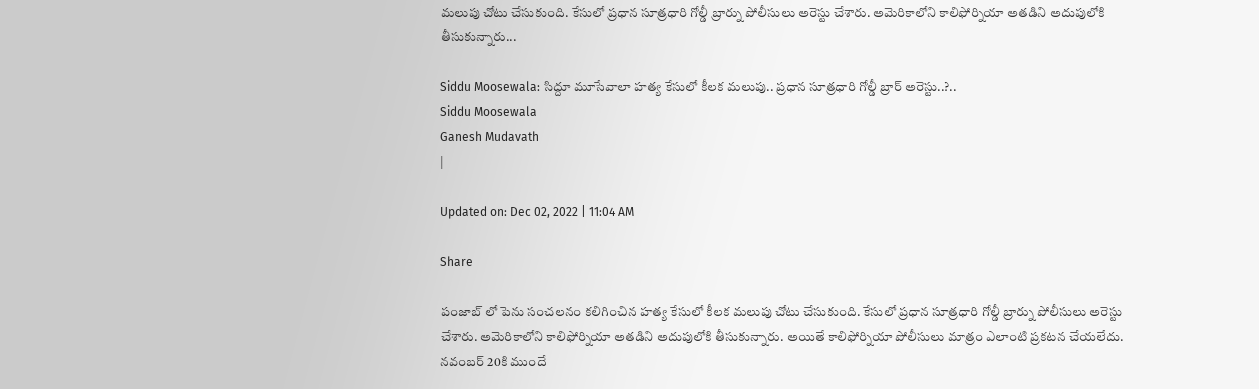మలుపు చోటు చేసుకుంది. కేసులో ప్రధాన సూత్రధారి గోల్డీ బ్రార్ను పోలీసులు అరెస్టు చేశారు. అమెరికాలోని కాలిఫోర్నియా అతడిని అదుపులోకి తీసుకున్నారు...

Siddu Moosewala: సిద్దూ మూసేవాలా హత్య కేసులో కీలక మలుపు.. ప్రధాన సూత్రధారి గోల్డీ బ్రార్ అరెస్టు..?..
Siddu Moosewala
Ganesh Mudavath
|

Updated on: Dec 02, 2022 | 11:04 AM

Share

పంజాబ్ లో పెను సంచలనం కలిగించిన హత్య కేసులో కీలక మలుపు చోటు చేసుకుంది. కేసులో ప్రధాన సూత్రధారి గోల్డీ బ్రార్ను పోలీసులు అరెస్టు చేశారు. అమెరికాలోని కాలిఫోర్నియా అతడిని అదుపులోకి తీసుకున్నారు. అయితే కాలిఫోర్నియా పోలీసులు మాత్రం ఎలాంటి ప్రకటన చేయలేదు. నవంబర్ 20కి ముందే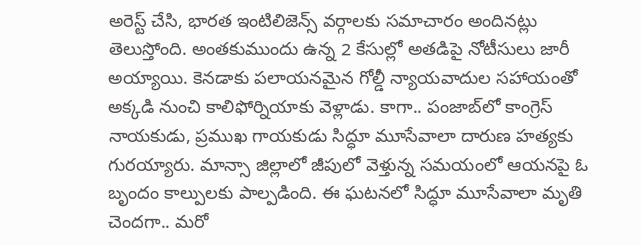అరెస్ట్ చేసి, భారత ఇంటిలిజెన్స్ వర్గాలకు సమాచారం అందినట్లు తెలుస్తోంది. అంతకుముందు ఉన్న 2 కేసుల్లో అతడిపై నోటీసులు జారీ అయ్యాయి. కెనడాకు పలాయనమైన గోల్డీ న్యాయవాదుల సహాయంతో అక్కడి నుంచి కాలిఫోర్నియాకు వెళ్లాడు. కాగా.. పంజాబ్‌లో కాంగ్రెస్‌ నాయకుడు, ప్రముఖ గాయకుడు సిద్ధూ మూసేవాలా దారుణ హత్యకు గురయ్యారు. మాన్సా జిల్లాలో జీపులో వెళ్తున్న సమయంలో ఆయనపై ఓ బృందం కాల్పులకు పాల్పడింది. ఈ ఘటనలో సిద్ధూ మూసేవాలా మృతి చెందగా.. మరో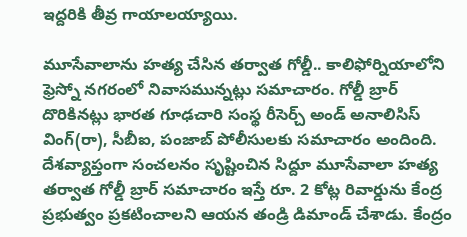ఇద్దరికి తీవ్ర గాయాలయ్యాయి.

మూసేవాలాను హత్య చేసిన తర్వాత గోల్డీ.. కాలిఫోర్నియాలోని ఫ్రెస్నో నగరంలో నివాసమున్నట్లు సమాచారం. గోల్డీ బ్రార్ దొరికినట్లు భారత గూఢచారి సంస్థ రీసెర్చ్ అండ్ అనాలిసిస్ వింగ్(రా), సీబీఐ, పంజాబ్ పోలీసులకు సమాచారం అందింది. దేశవ్యాప్తంగా సంచలనం సృష్టించిన సిద్దూ మూసేవాలా హత్య తర్వాత గోల్డీ బ్రార్ సమాచారం ఇస్తే రూ. 2 కోట్ల రివార్డును కేంద్ర ప్రభుత్వం ప్రకటించాలని ఆయన తండ్రి డిమాండ్ చేశాడు. కేంద్రం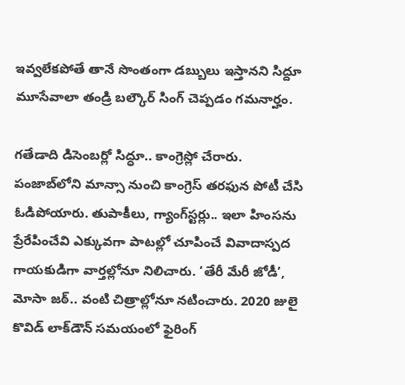ఇవ్వలేకపోతే తానే సొంతంగా డబ్బులు ఇస్తానని సిద్దూ మూసేవాలా తండ్రి బల్కౌర్ సింగ్ చెప్పడం గమనార్హం.

గతేడాది డిసెంబర్లో సిద్ధూ.. కాంగ్రెస్లో చేరారు. పంజాబ్‌లోని మాన్సా నుంచి కాంగ్రెస్ తరఫున పోటీ చేసి ఓడిపోయారు. తుపాకీలు, గ్యాంగ్‌స్టర్లు.. ఇలా హింసను ప్రేరేపించేవి ఎక్కువగా పాటల్లో చూపించే వివాదాస్పద గాయకుడిగా వార్తల్లోనూ నిలిచారు. ‘తేరీ మేరీ జోడీ’, మోసా జఠ్‌.. వంటి చిత్రాల్లోనూ నటించారు. 2020 జులై కొవిడ్‌ లాక్‌డౌన్‌ సమయంలో ఫైరింగ్‌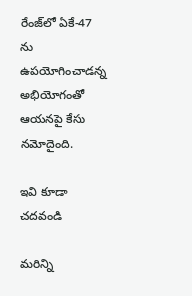రేంజ్‌లో ఏకే-47 ను ఉపయోగించాడన్న అభియోగంతో ఆయనపై కేసు నమోదైంది.

ఇవి కూడా చదవండి

మరిన్ని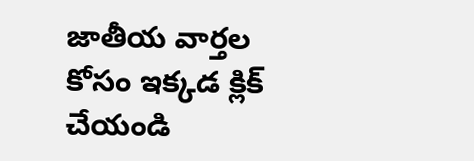జాతీయ వార్తల కోసం ఇక్కడ క్లిక్ చేయండి